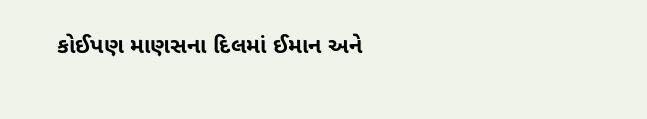કોઈપણ માણસના દિલમાં ઈમાન અને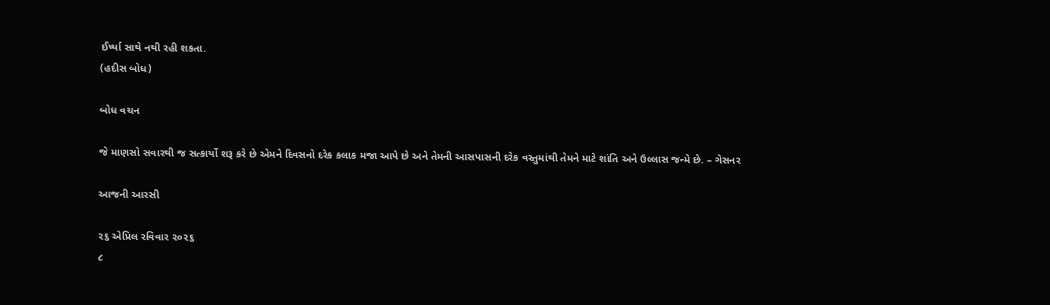ઈર્ષ્યા સાથે નથી રહી શકતા.
(હદીસ બોધ)

બોધ વચન

જે માણસો સવારથી જ સત્કાર્યો શરૂ કરે છે એમને દિવસનો દરેક કલાક મજા આપે છે અને તેમની આસપાસની દરેક વસ્તુમાંથી તેમને માટે શાંતિ અને ઉલ્લાસ જન્મે છે. – ગેસનર

આજની આરસી

૨૬ એપ્રિલ રવિવાર ૨૦૨૬
૮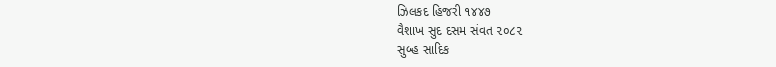ઝિલકદ હિજરી ૧૪૪૭
વૈશાખ સુદ દસમ સંવત ૨૦૮૨
સુબ્હ સાદિક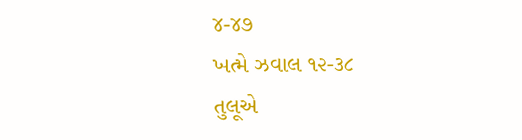૪-૪૭
ખત્મે ઝવાલ ૧૨-૩૮
તુલૂએ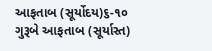આફતાબ (સૂર્યોદય)૬-૧૦
ગુરૂબે આફતાબ (સૂર્યાસ્ત)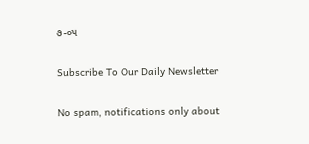૭-૦૫

Subscribe To Our Daily Newsletter

No spam, notifications only about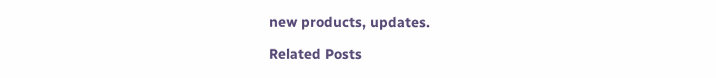new products, updates.

Related Posts